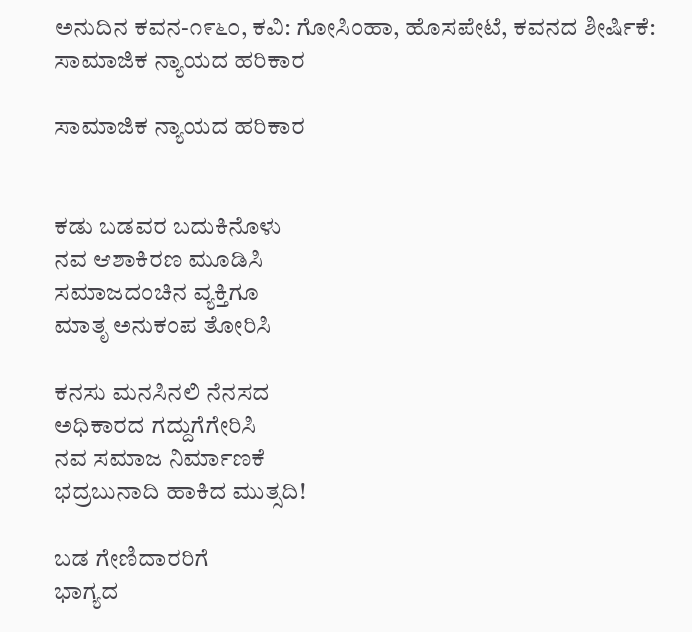ಅನುದಿನ ಕವನ-೧೯೬೦, ಕವಿ: ಗೋಸಿಂಹಾ, ಹೊಸಪೇಟೆ, ಕವನದ ಶೀರ್ಷಿಕೆ: ಸಾಮಾಜಿಕ ನ್ಯಾಯದ ಹರಿಕಾರ

ಸಾಮಾಜಿಕ ನ್ಯಾಯದ ಹರಿಕಾರ


ಕಡು ಬಡವರ ಬದುಕಿನೊಳು
ನವ ಆಶಾಕಿರಣ ಮೂಡಿಸಿ
ಸಮಾಜದಂಚಿನ ವ್ಯಕ್ತಿಗೂ
ಮಾತೃ ಅನುಕಂಪ ತೋರಿಸಿ

ಕನಸು ಮನಸಿನಲಿ ನೆನಸದ
ಅಧಿಕಾರದ ಗದ್ದುಗೆಗೇರಿಸಿ
ನವ ಸಮಾಜ ನಿರ್ಮಾಣಕೆ
ಭದ್ರಬುನಾದಿ ಹಾಕಿದ ಮುತ್ಸದಿ!

ಬಡ ಗೇಣಿದಾರರಿಗೆ
ಭಾಗ್ಯದ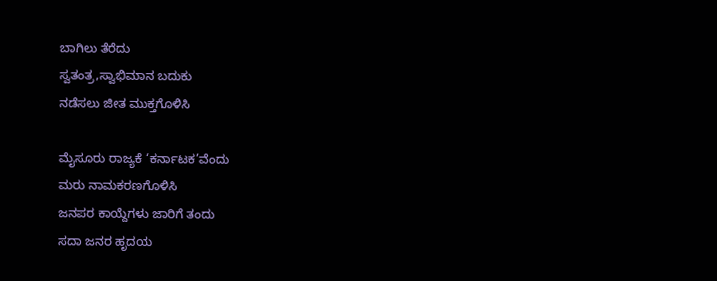ಬಾಗಿಲು ತೆರೆದು
ಸ್ವತಂತ್ರ,ಸ್ವಾಭಿಮಾನ ಬದುಕು
ನಡೆಸಲು ಜೀತ ಮುಕ್ತಗೊಳಿಸಿ

ಮೈಸೂರು ರಾಜ್ಯಕೆ ‘ಕರ್ನಾಟಕ’ವೆಂದು
ಮರು ನಾಮಕರಣಗೊಳಿಸಿ
ಜನಪರ ಕಾಯ್ದೆಗಳು ಜಾರಿಗೆ ತಂದು
ಸದಾ ಜನರ ಹೃದಯ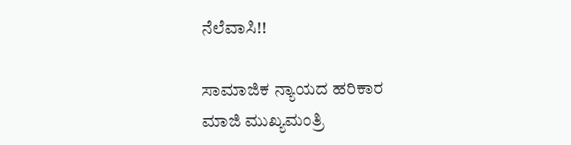ನೆಲೆವಾಸಿ!!

ಸಾಮಾಜಿಕ ನ್ಯಾಯದ ಹರಿಕಾರ
ಮಾಜಿ ಮುಖ್ಯಮಂತ್ರಿ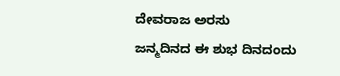ದೇವರಾಜ ಅರಸು
ಜನ್ಮದಿನದ ಈ ಶುಭ ದಿನದಂದು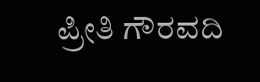ಪ್ರೀತಿ ಗೌರವದಿ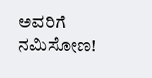ಅವರಿಗೆ ನಮಿಸೋಣ!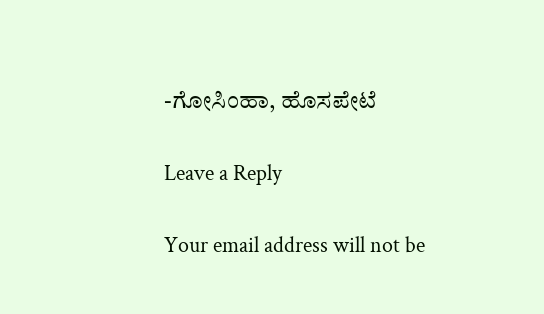-ಗೋಸಿಂಹಾ, ಹೊಸಪೇಟೆ

Leave a Reply

Your email address will not be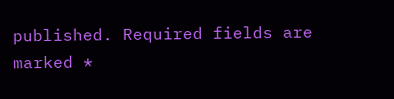published. Required fields are marked *